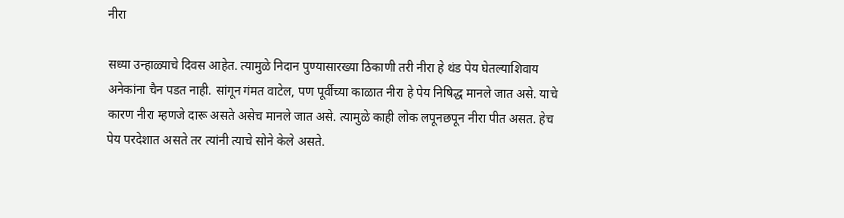नीरा

सध्या उन्हाळ्याचे दिवस आहेत. त्यामुळे निदान पुण्यासारख्या ठिकाणी तरी नीरा हे थंड पेय घेतल्याशिवाय अनेकांना चैन पडत नाही. सांगून गंमत वाटेल, पण पूर्वीच्या काळात नीरा हे पेय निषिद्ध मानले जात असे. याचे कारण नीरा म्हणजे दारू असते असेच मानले जात असे. त्यामुळे काही लोक लपूनछपून नीरा पीत असत. हेच पेय परदेशात असते तर त्यांनी त्याचे सोने केले असते.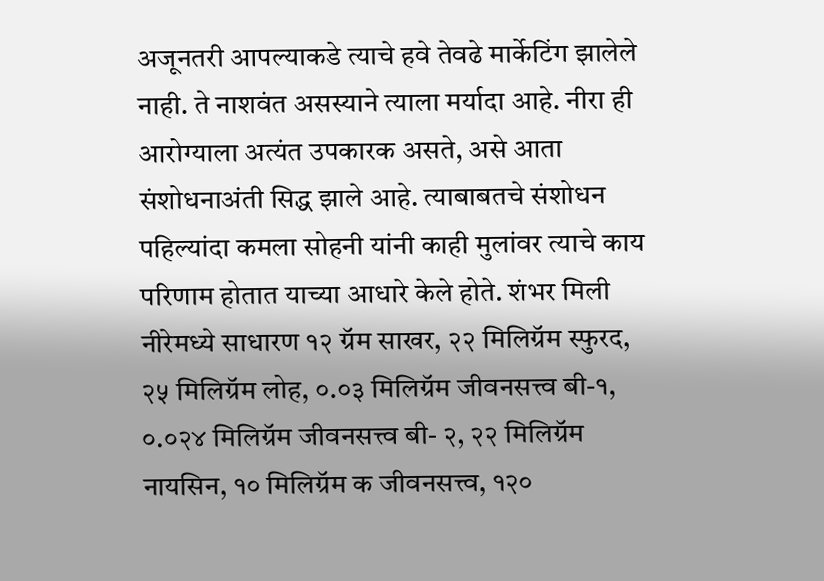अजूनतरी आपल्याकडे त्याचे हवे तेवढे मार्केटिंग झालेले नाही. ते नाशवंत असस्याने त्याला मर्यादा आहे. नीरा ही आरोग्याला अत्यंत उपकारक असते, असे आता संशोधनाअंती सिद्ध झाले आहे. त्याबाबतचे संशोधन पहिल्यांदा कमला सोहनी यांनी काही मुलांवर त्याचे काय परिणाम होतात याच्या आधारे केले होते. शंभर मिली नीरेमध्ये साधारण १२ ग्रॅम साखर, २२ मिलिग्रॅम स्फुरद, २५ मिलिग्रॅम लोह, ०.०३ मिलिग्रॅम जीवनसत्त्व बी-१, ०.०२४ मिलिग्रॅम जीवनसत्त्व बी- २, २२ मिलिग्रॅम नायसिन, १० मिलिग्रॅम क जीवनसत्त्व, १२०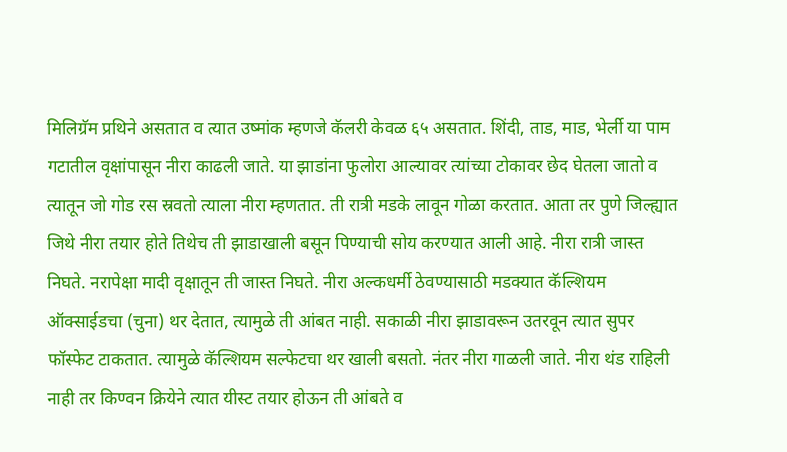मिलिग्रॅम प्रथिने असतात व त्यात उष्मांक म्हणजे कॅलरी केवळ ६५ असतात. शिंदी, ताड, माड, भेर्ली या पाम गटातील वृक्षांपासून नीरा काढली जाते. या झाडांना फुलोरा आल्यावर त्यांच्या टोकावर छेद घेतला जातो व त्यातून जो गोड रस स्रवतो त्याला नीरा म्हणतात. ती रात्री मडके लावून गोळा करतात. आता तर पुणे जिल्ह्यात जिथे नीरा तयार होते तिथेच ती झाडाखाली बसून पिण्याची सोय करण्यात आली आहे. नीरा रात्री जास्त निघते. नरापेक्षा मादी वृक्षातून ती जास्त निघते. नीरा अल्कधर्मी ठेवण्यासाठी मडक्यात कॅल्शियम ऑक्साईडचा (चुना) थर देतात, त्यामुळे ती आंबत नाही. सकाळी नीरा झाडावरून उतरवून त्यात सुपर फॉस्फेट टाकतात. त्यामुळे कॅल्शियम सल्फेटचा थर खाली बसतो. नंतर नीरा गाळली जाते. नीरा थंड राहिली नाही तर किण्वन क्रियेने त्यात यीस्ट तयार होऊन ती आंबते व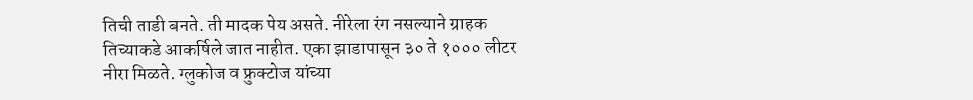तिची ताडी बनते. ती मादक पेय असते. नीरेला रंग नसल्याने ग्राहक तिच्याकडे आकर्षिले जात नाहीत. एका झाडापासून ३० ते १००० लीटर नीरा मिळते. ग्लुकोज व फ्रुक्टोज यांच्या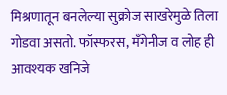मिश्रणातून बनलेल्या सुक्रोज साखरेमुळे तिला गोडवा असतो. फॉस्फरस, मँगेनीज व लोह ही आवश्यक खनिजे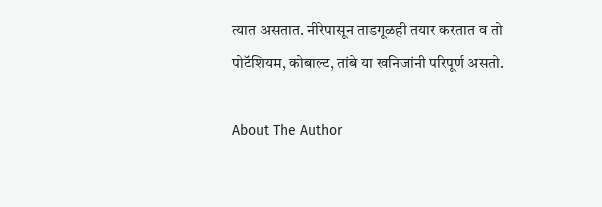त्यात असतात. नीरेपासून ताडगूळही तयार करतात व तो पोटॅशियम, कोबाल्ट, तांबे या खनिजांनी परिपूर्ण असतो.

About The Author